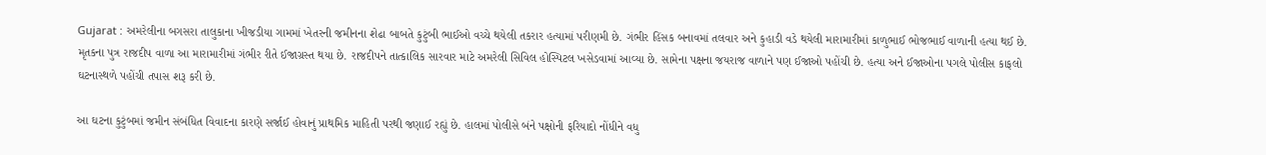Gujarat : અમરેલીના બગસરા તાલુકાના ખીજડીયા ગામમાં ખેતરની જમીનના શેઢા બાબતે કુટુંબી ભાઈઓ વચ્ચે થયેલી તકરાર હત્યામાં પરીણમી છે. ગંભીર હિંસક બનાવમાં તલવાર અને કુહાડી વડે થયેલી મારામારીમાં કાળુભાઈ ભોજભાઈ વાળાની હત્યા થઈ છે.
મૃતકના પુત્ર રાજદીપ વાળા આ મારામારીમાં ગંભીર રીતે ઈજાગ્રસ્ત થયા છે. રાજદીપને તાત્કાલિક સારવાર માટે અમરેલી સિવિલ હોસ્પિટલ ખસેડવામાં આવ્યા છે. સામેના પક્ષના જયરાજ વાળાને પણ ઈજાઓ પહોંચી છે. હત્યા અને ઈજાઓના પગલે પોલીસ કાફલો ઘટનાસ્થળે પહોંચી તપાસ શરૂ કરી છે.

આ ઘટના કુટુંબમાં જમીન સંબંધિત વિવાદના કારણે સર્જાઈ હોવાનું પ્રાથમિક માહિતી પરથી જણાઈ રહ્યું છે. હાલમાં પોલીસે બંને પક્ષોની ફરિયાદો નોંધીને વધુ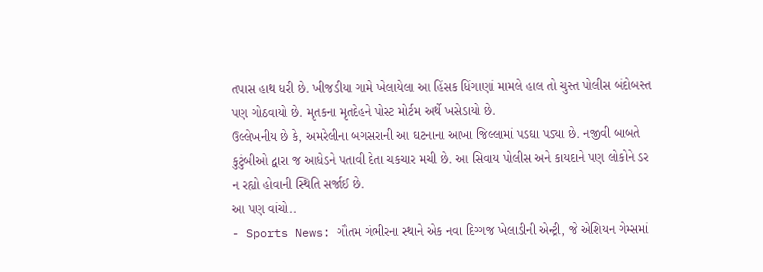તપાસ હાથ ધરી છે. ખીજડીયા ગામે ખેલાયેલા આ હિંસક ધિંગાણાં મામલે હાલ તો ચુસ્ત પોલીસ બંદોબસ્ત પણ ગોઠવાયો છે. મૃતકના મૃતદેહને પોસ્ટ મોર્ટમ અર્થે ખસેડાયો છે.
ઉલ્લેખનીય છે કે, અમરેલીના બગસરાની આ ઘટનાના આખા જિલ્લામાં પડઘા પડ્યા છે. નજીવી બાબતે કુટુંબીઓ દ્વારા જ આધેડને પતાવી દેતા ચકચાર મચી છે. આ સિવાય પોલીસ અને કાયદાને પણ લોકોને ડર ન રહ્યો હોવાની સ્થિતિ સર્જાઈ છે.
આ પણ વાંચો..
- Sports News: ગૌતમ ગંભીરના સ્થાને એક નવા દિગ્ગજ ખેલાડીની એન્ટ્રી, જે એશિયન ગેમ્સમાં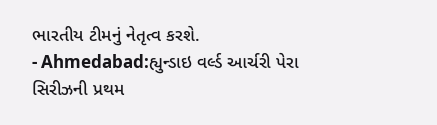ભારતીય ટીમનું નેતૃત્વ કરશે.
- Ahmedabad:હ્યુન્ડાઇ વર્લ્ડ આર્ચરી પેરા સિરીઝની પ્રથમ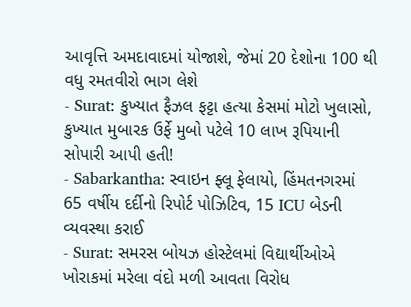આવૃત્તિ અમદાવાદમાં યોજાશે, જેમાં 20 દેશોના 100 થી વધુ રમતવીરો ભાગ લેશે
- Surat: કુખ્યાત ફૈઝલ ફટ્ટા હત્યા કેસમાં મોટો ખુલાસો, કુખ્યાત મુબારક ઉર્ફે મુબો પટેલે 10 લાખ રૂપિયાની સોપારી આપી હતી!
- Sabarkantha: સ્વાઇન ફ્લૂ ફેલાયો, હિંમતનગરમાં 65 વર્ષીય દર્દીનો રિપોર્ટ પોઝિટિવ, 15 ICU બેડની વ્યવસ્થા કરાઈ
- Surat: સમરસ બોયઝ હોસ્ટેલમાં વિદ્યાર્થીઓએ ખોરાકમાં મરેલા વંદો મળી આવતા વિરોધ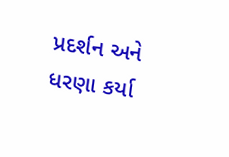પ્રદર્શન અને ધરણા કર્યા